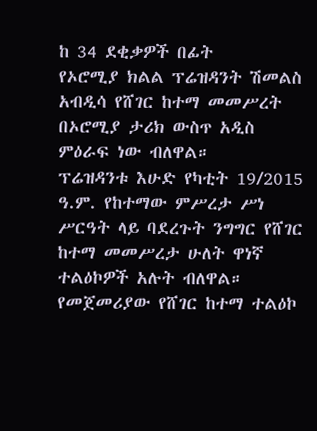ከ 34 ደቂቃዎች በፊት
የኦሮሚያ ክልል ፕሬዝዳንት ሽመልስ አብዲሳ የሸገር ከተማ መመሥረት በኦሮሚያ ታሪክ ውስጥ አዲስ ምዕራፍ ነው ብለዋል።
ፕሬዝዳንቱ እሁድ የካቲት 19/2015 ዓ.ም. የከተማው ምሥረታ ሥነ ሥርዓት ላይ ባደረጉት ንግግር የሸገር ከተማ መመሥረታ ሁለት ዋነኛ ተልዕኮዎች አሉት ብለዋል።
የመጀመሪያው የሸገር ከተማ ተልዕኮ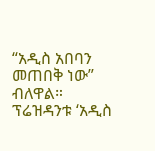“አዲስ አበባን መጠበቅ ነው” ብለዋል። ፕሬዝዳንቱ ‘አዲስ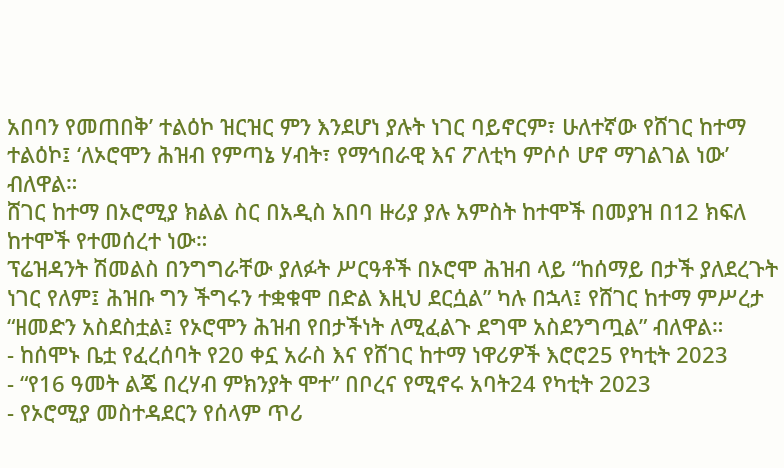አበባን የመጠበቅ’ ተልዕኮ ዝርዝር ምን እንደሆነ ያሉት ነገር ባይኖርም፣ ሁለተኛው የሸገር ከተማ ተልዕኮ፤ ‘ለኦሮሞን ሕዝብ የምጣኔ ሃብት፣ የማኅበራዊ እና ፖለቲካ ምሶሶ ሆኖ ማገልገል ነው’ ብለዋል።
ሸገር ከተማ በኦሮሚያ ክልል ስር በአዲስ አበባ ዙሪያ ያሉ አምስት ከተሞች በመያዝ በ12 ክፍለ ከተሞች የተመሰረተ ነው።
ፕሬዝዳንት ሽመልስ በንግግራቸው ያለፉት ሥርዓቶች በኦሮሞ ሕዝብ ላይ “ከሰማይ በታች ያለደረጉት ነገር የለም፤ ሕዝቡ ግን ችግሩን ተቋቁሞ በድል እዚህ ደርሷል” ካሉ በኋላ፤ የሸገር ከተማ ምሥረታ “ዘመድን አስደስቷል፤ የኦሮሞን ሕዝብ የበታችነት ለሚፈልጉ ደግሞ አስደንግጧል” ብለዋል።
- ከሰሞኑ ቤቷ የፈረሰባት የ20 ቀኗ አራስ እና የሸገር ከተማ ነዋሪዎች እሮሮ25 የካቲት 2023
- “የ16 ዓመት ልጄ በረሃብ ምክንያት ሞተ” በቦረና የሚኖሩ አባት24 የካቲት 2023
- የኦሮሚያ መስተዳደርን የሰላም ጥሪ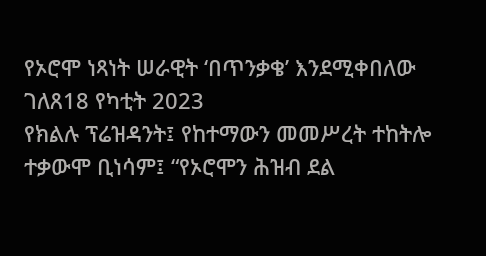የኦሮሞ ነጻነት ሠራዊት ‘በጥንቃቄ’ እንደሚቀበለው ገለጸ18 የካቲት 2023
የክልሉ ፕሬዝዳንት፤ የከተማውን መመሥረት ተከትሎ ተቃውሞ ቢነሳም፤ “የኦሮሞን ሕዝብ ደል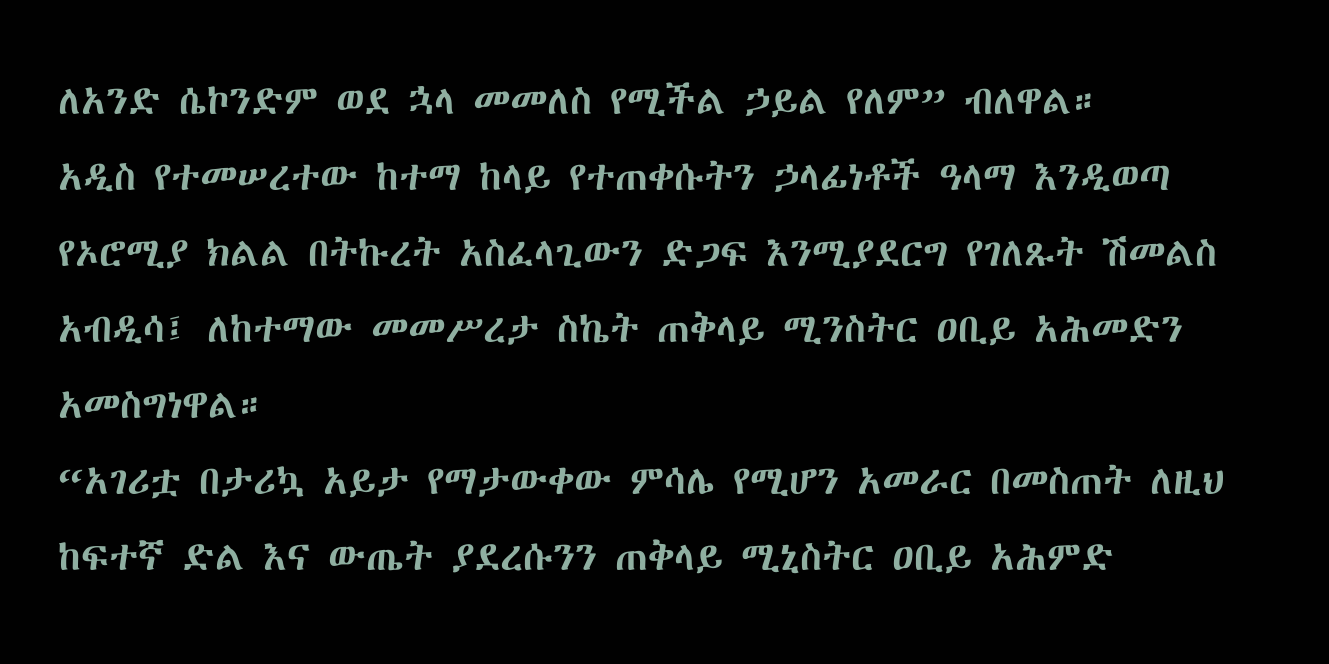ለአንድ ሴኮንድም ወደ ኋላ መመለስ የሚችል ኃይል የለም” ብለዋል።
አዲስ የተመሠረተው ከተማ ከላይ የተጠቀሱትን ኃላፊነቶች ዓላማ እንዲወጣ የኦሮሚያ ክልል በትኩረት አስፈላጊውን ድጋፍ እንሚያደርግ የገለጹት ሽመልስ አብዲሳ፤ ለከተማው መመሥረታ ስኬት ጠቅላይ ሚንስትር ዐቢይ አሕመድን አመስግነዋል።
“አገሪቷ በታሪኳ አይታ የማታውቀው ምሳሌ የሚሆን አመራር በመስጠት ለዚህ ከፍተኛ ድል እና ውጤት ያደረሱንን ጠቅላይ ሚኒስትር ዐቢይ አሕምድ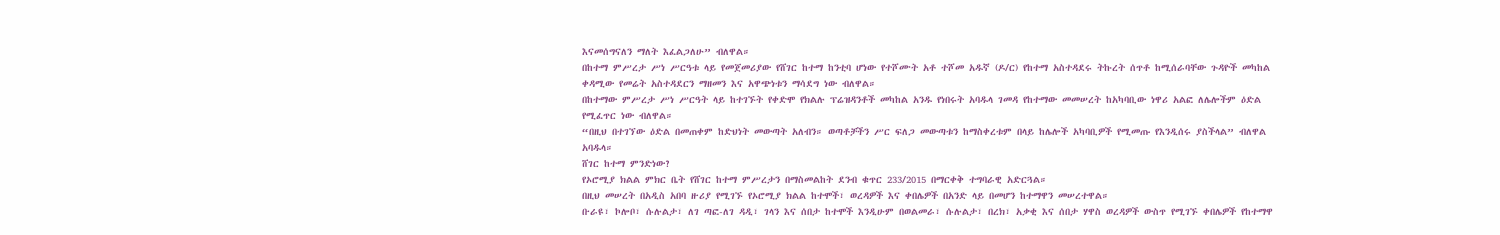እናመሰግናለን ማለት እፈልጋለሁ” ብለዋል።
በከተማ ምሥረታ ሥነ ሥርዓቱ ላይ የመጀመሪያው የሸገር ከተማ ከንቲባ ሆነው የተሾሙት አቶ ተሾመ አዱኛ (ዶ/ር) የከተማ አስተዳደሩ ትኩረት ሰጥቶ ከሚሰራባቸው ጉዳዮች መካከል ቀዳሚው የመሬት አስተዳደርን ማዘመን እና አዋጭነቱን ማሳደግ ነው ብለዋል።
በከተማው ምሥረታ ሥነ ሥርዓት ላይ ከተገኙት የቀድሞ የክልሉ ፕሬዝዳንቶች መካከል አንዱ የነበሩት አባዱላ ገመዳ የከተማው መመሠረት ከአካባቢው ነዋሪ አልፎ ለሌሎችም ዕድል የሚፈጥር ነው ብለዋል።
“በዚህ በተገኘው ዕድል በመጠቀም ከድህነት መውጣት አለብን። ወጣቶቻችን ሥር ፍለጋ መውጣቱን ከማስቀረቱም በላይ ከሌሎች አካባቢዎች የሚመጡ የእንዲሰሩ ያስችላል” ብለዋል አባዱላ።
ሸገር ከተማ ምንድነው?
የኦሮሚያ ክልል ምክር ቤት የሸገር ከተማ ምሥረታን በማስመልከት ደንብ ቁጥር 233/2015 በማርቀቅ ተግባራዊ አድርጓል።
በዚህ መሠረት በአዲስ አበባ ዙሪያ የሚገኙ የኦሮሚያ ክልል ከተሞች፣ ወረዳዎች እና ቀበሌዎች በአንድ ላይ በመሆን ከተማዋን መሠረተዋል።
ቡራዩ፣ ኮሎቦ፣ ሱሉልታ፣ ለገ ጣፎ-ለገ ዳዲ፣ ገላን እና ሰበታ ከተሞች እንዲሁም በወልመራ፣ ሱሉልታ፣ በረክ፣ አቃቂ እና ሰበታ ሃዋስ ወረዳዎች ውስጥ የሚገኙ ቀበሌዎች የከተማዋ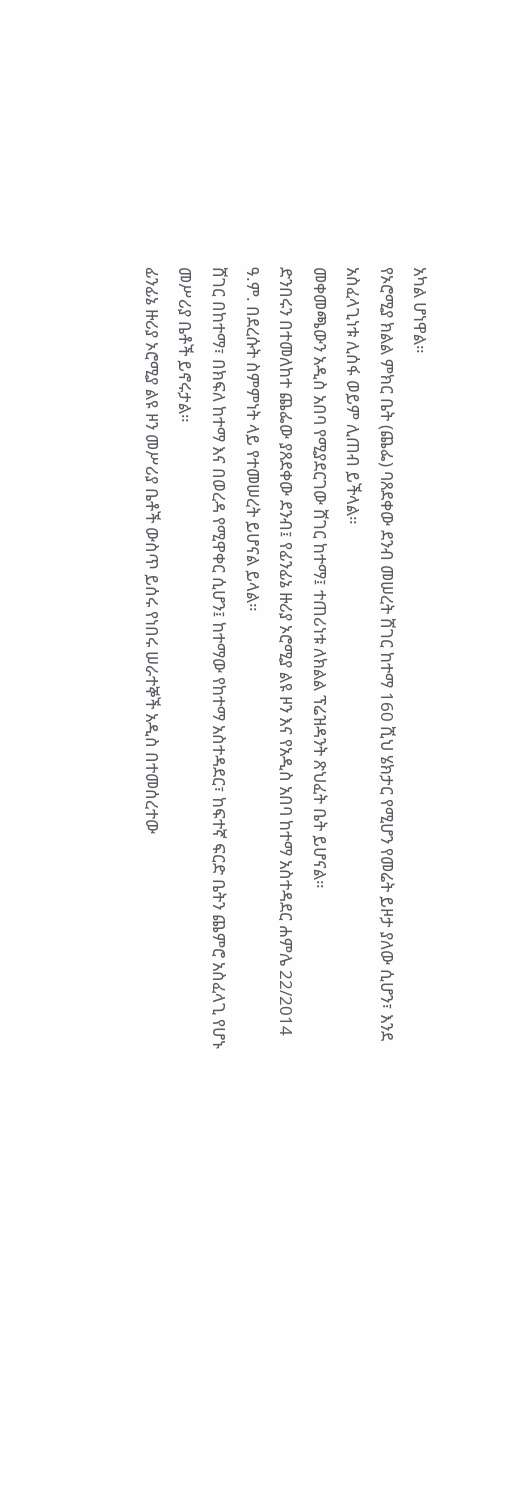አካል ሆነዋል።
የኦሮሚያ ክልል ምክር ቤት (ጨፌ) ባጸደቀው ደንብ መሠረት ሸገር ከተማ 160 ሺህ ሄክታር የሚሆን የመሬት ይዞታ ያለው ሲሆን፣ እንደ አስፈላጊነቱ ሊሰፋ ወይም ሊጠብ ይችላል።
መቀመጫውን አዲስ አበባ የሚያደርገው ሸገር ከተማ፤ ተጠሪነቱ ለክልል ፕሬዝዳንት ጽህፈት ቤት ይሆናል።
ድንበሩን በተመለከተ ጨፌው ያጸደቀው ደንብ፤ የፊንፊኔ ዙሪያ ኦሮሚያ ልዩ ዞን እና የአዲስ አበባ ከተማ አስተዳደር ሐምሌ 22/2014 ዓ.ም. በደረሱት ስምምነት ላይ የተመሠረት ይሆናል ይላል።
ሸገር በከተማ፣ በክፍለ ከተማ እና በወረዳ የሚዋቀር ሲሆን፤ ከተማው የከተማ አስተዳደር፣ ከፍተኛ ፍርድ ቤትን ጨምሮ አስፈላጊ የሆኑ መሥሪያ ቤቶች ይኖሩታል።
ፊንፊኔ ዙሪያ ኦሮሚያ ልዩ ዞን መሥሪያ ቤቶች ውስጥ ይሰሩ የነበሩ ሠራተኞች አዲስ በተመሰረተው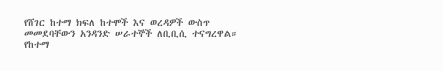የሸገር ከተማ ክፍለ ከተሞች እና ወረዳዎች ውስጥ መመደባቸውን አንዳንድ ሠራተኞች ለቢቢሲ ተናግረዋል።
የከተማ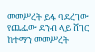መመሥረት ይፋ ባደረገው የጨፌው ደንብ ላይ ሸገር ከተማን መመሥረት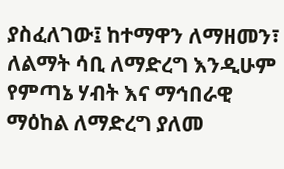ያስፈለገው፤ ከተማዋን ለማዘመን፣ ለልማት ሳቢ ለማድረግ እንዲሁም የምጣኔ ሃብት እና ማኅበራዊ ማዕከል ለማድረግ ያለመ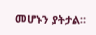መሆኑን ያትታል።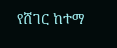የሸገር ከተማ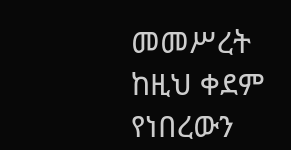መመሥረት ከዚህ ቀደም የነበረውን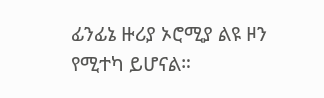ፊንፊኔ ዙሪያ ኦሮሚያ ልዩ ዞን የሚተካ ይሆናል።